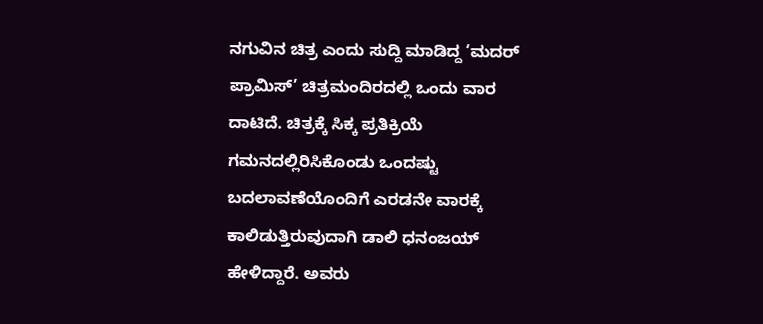ನಗುವಿನ ಚಿತ್ರ ಎಂದು ಸುದ್ದಿ ಮಾಡಿದ್ದ ‘ಮದರ್ ಪ್ರಾಮಿಸ್’ ಚಿತ್ರಮಂದಿರದಲ್ಲಿ ಒಂದು ವಾರ ದಾಟಿದೆ. ಚಿತ್ರಕ್ಕೆ ಸಿಕ್ಕ ಪ್ರತಿಕ್ರಿಯೆ ಗಮನದಲ್ಲಿರಿಸಿಕೊಂಡು ಒಂದಷ್ಟು ಬದಲಾವಣೆಯೊಂದಿಗೆ ಎರಡನೇ ವಾರಕ್ಕೆ ಕಾಲಿಡುತ್ತಿರುವುದಾಗಿ ಡಾಲಿ ಧನಂಜಯ್ ಹೇಳಿದ್ದಾರೆ. ಅವರು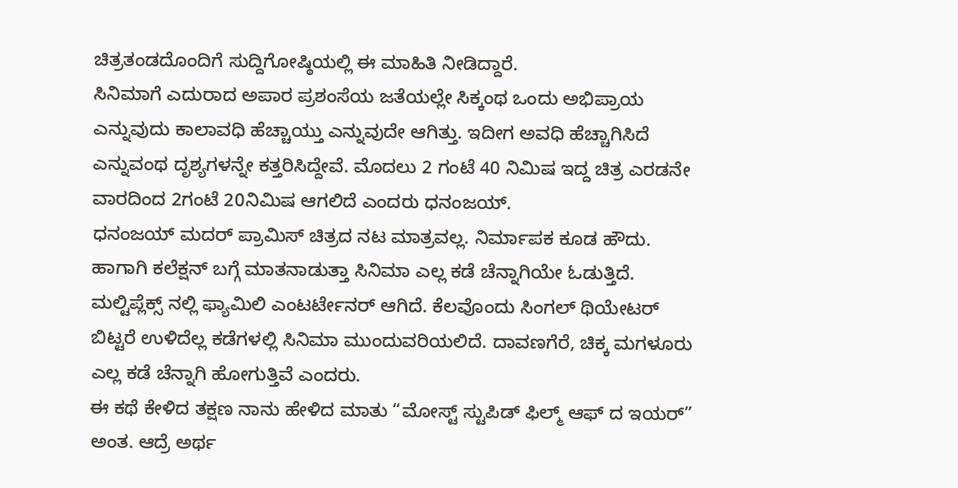ಚಿತ್ರತಂಡದೊಂದಿಗೆ ಸುದ್ದಿಗೋಷ್ಠಿಯಲ್ಲಿ ಈ ಮಾಹಿತಿ ನೀಡಿದ್ದಾರೆ.
ಸಿನಿಮಾಗೆ ಎದುರಾದ ಅಪಾರ ಪ್ರಶಂಸೆಯ ಜತೆಯಲ್ಲೇ ಸಿಕ್ಕಂಥ ಒಂದು ಅಭಿಪ್ರಾಯ ಎನ್ನುವುದು ಕಾಲಾವಧಿ ಹೆಚ್ಚಾಯ್ತು ಎನ್ನುವುದೇ ಆಗಿತ್ತು. ಇದೀಗ ಅವಧಿ ಹೆಚ್ಚಾಗಿಸಿದೆ ಎನ್ನುವಂಥ ದೃಶ್ಯಗಳನ್ನೇ ಕತ್ತರಿಸಿದ್ದೇವೆ. ಮೊದಲು 2 ಗಂಟೆ 40 ನಿಮಿಷ ಇದ್ದ ಚಿತ್ರ ಎರಡನೇ ವಾರದಿಂದ 2ಗಂಟೆ 20ನಿಮಿಷ ಆಗಲಿದೆ ಎಂದರು ಧನಂಜಯ್.
ಧನಂಜಯ್ ಮದರ್ ಪ್ರಾಮಿಸ್ ಚಿತ್ರದ ನಟ ಮಾತ್ರವಲ್ಲ. ನಿರ್ಮಾಪಕ ಕೂಡ ಹೌದು. ಹಾಗಾಗಿ ಕಲೆಕ್ಷನ್ ಬಗ್ಗೆ ಮಾತನಾಡುತ್ತಾ ಸಿನಿಮಾ ಎಲ್ಲ ಕಡೆ ಚೆನ್ನಾಗಿಯೇ ಓಡುತ್ತಿದೆ. ಮಲ್ಟಿಪ್ಲೆಕ್ಸ್ ನಲ್ಲಿ ಫ್ಯಾಮಿಲಿ ಎಂಟರ್ಟೇನರ್ ಆಗಿದೆ. ಕೆಲವೊಂದು ಸಿಂಗಲ್ ಥಿಯೇಟರ್ ಬಿಟ್ಟರೆ ಉಳಿದೆಲ್ಲ ಕಡೆಗಳಲ್ಲಿ ಸಿನಿಮಾ ಮುಂದುವರಿಯಲಿದೆ. ದಾವಣಗೆರೆ, ಚಿಕ್ಕ ಮಗಳೂರು ಎಲ್ಲ ಕಡೆ ಚೆನ್ನಾಗಿ ಹೋಗುತ್ತಿವೆ ಎಂದರು.
ಈ ಕಥೆ ಕೇಳಿದ ತಕ್ಷಣ ನಾನು ಹೇಳಿದ ಮಾತು “ಮೋಸ್ಟ್ ಸ್ಟುಪಿಡ್ ಫಿಲ್ಮ್ ಆಫ್ ದ ಇಯರ್” ಅಂತ. ಆದ್ರೆ ಅರ್ಥ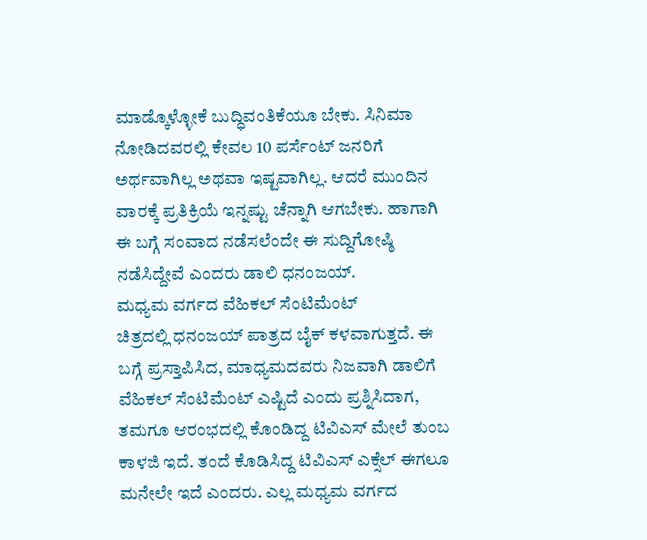ಮಾಡ್ಕೊಳ್ಳೋಕೆ ಬುದ್ಧಿವಂತಿಕೆಯೂ ಬೇಕು. ಸಿನಿಮಾ ನೋಡಿದವರಲ್ಲಿ ಕೇವಲ 10 ಪರ್ಸೆಂಟ್ ಜನರಿಗೆ ಅರ್ಥವಾಗಿಲ್ಲ ಅಥವಾ ಇಷ್ಟವಾಗಿಲ್ಲ. ಆದರೆ ಮುಂದಿನ ವಾರಕ್ಕೆ ಪ್ರತಿಕ್ರಿಯೆ ಇನ್ನಷ್ಟು ಚೆನ್ನಾಗಿ ಆಗಬೇಕು. ಹಾಗಾಗಿ ಈ ಬಗ್ಗೆ ಸಂವಾದ ನಡೆಸಲೆಂದೇ ಈ ಸುದ್ದಿಗೋಷ್ಠಿ ನಡೆಸಿದ್ದೇವೆ ಎಂದರು ಡಾಲಿ ಧನಂಜಯ್.
ಮಧ್ಯಮ ವರ್ಗದ ವೆಹಿಕಲ್ ಸೆಂಟಿಮೆಂಟ್
ಚಿತ್ರದಲ್ಲಿ ಧನಂಜಯ್ ಪಾತ್ರದ ಬೈಕ್ ಕಳವಾಗುತ್ತದೆ. ಈ ಬಗ್ಗೆ ಪ್ರಸ್ತಾಪಿಸಿದ, ಮಾಧ್ಯಮದವರು ನಿಜವಾಗಿ ಡಾಲಿಗೆ ವೆಹಿಕಲ್ ಸೆಂಟಿಮೆಂಟ್ ಎಷ್ಟಿದೆ ಎಂದು ಪ್ರಶ್ನಿಸಿದಾಗ, ತಮಗೂ ಆರಂಭದಲ್ಲಿ ಕೊಂಡಿದ್ದ ಟಿವಿಎಸ್ ಮೇಲೆ ತುಂಬ ಕಾಳಜಿ ಇದೆ. ತಂದೆ ಕೊಡಿಸಿದ್ದ ಟಿವಿಎಸ್ ಎಕ್ಸೆಲ್ ಈಗಲೂ ಮನೇಲೇ ಇದೆ ಎಂದರು. ಎಲ್ಲ ಮಧ್ಯಮ ವರ್ಗದ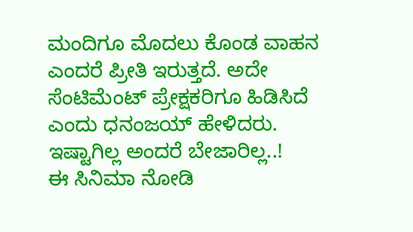ಮಂದಿಗೂ ಮೊದಲು ಕೊಂಡ ವಾಹನ ಎಂದರೆ ಪ್ರೀತಿ ಇರುತ್ತದೆ. ಅದೇ ಸೆಂಟಿಮೆಂಟ್ ಪ್ರೇಕ್ಷಕರಿಗೂ ಹಿಡಿಸಿದೆ ಎಂದು ಧನಂಜಯ್ ಹೇಳಿದರು.
ಇಷ್ಟಾಗಿಲ್ಲ ಅಂದರೆ ಬೇಜಾರಿಲ್ಲ..!
ಈ ಸಿನಿಮಾ ನೋಡಿ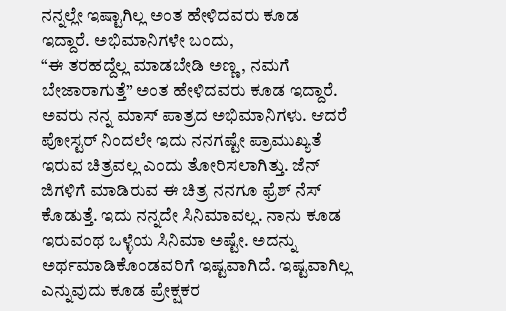ನನ್ನಲ್ಲೇ ಇಷ್ಟಾಗಿಲ್ಲ ಅಂತ ಹೇಳಿದವರು ಕೂಡ ಇದ್ದಾರೆ. ಅಭಿಮಾನಿಗಳೇ ಬಂದು,
“ಈ ತರಹದ್ದೆಲ್ಲ ಮಾಡಬೇಡಿ ಅಣ್ಣ, ನಮಗೆ ಬೇಜಾರಾಗುತ್ತೆ” ಅಂತ ಹೇಳಿದವರು ಕೂಡ ಇದ್ದಾರೆ. ಅವರು ನನ್ನ ಮಾಸ್ ಪಾತ್ರದ ಅಭಿಮಾನಿಗಳು. ಆದರೆ ಪೋಸ್ಟರ್ ನಿಂದಲೇ ಇದು ನನಗಷ್ಟೇ ಪ್ರಾಮುಖ್ಯತೆ ಇರುವ ಚಿತ್ರವಲ್ಲ ಎಂದು ತೋರಿಸಲಾಗಿತ್ತು. ಜೆನ್ ಜಿಗಳಿಗೆ ಮಾಡಿರುವ ಈ ಚಿತ್ರ ನನಗೂ ಫ್ರೆಶ್ ನೆಸ್ ಕೊಡುತ್ತೆ. ಇದು ನನ್ನದೇ ಸಿನಿಮಾವಲ್ಲ. ನಾನು ಕೂಡ ಇರುವಂಥ ಒಳ್ಳೆಯ ಸಿನಿಮಾ ಅಷ್ಟೇ. ಅದನ್ನು ಅರ್ಥಮಾಡಿಕೊಂಡವರಿಗೆ ಇಷ್ಟವಾಗಿದೆ. ಇಷ್ಟವಾಗಿಲ್ಲ ಎನ್ನುವುದು ಕೂಡ ಪ್ರೇಕ್ಷಕರ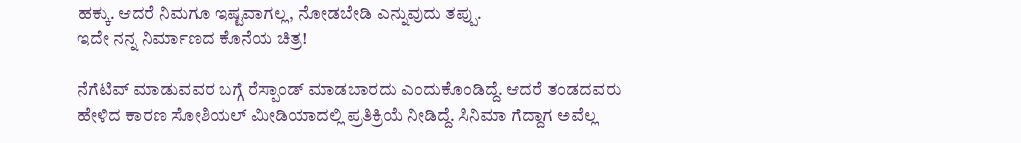ಹಕ್ಕು. ಆದರೆ ನಿಮಗೂ ಇಷ್ಟವಾಗಲ್ಲ, ನೋಡಬೇಡಿ ಎನ್ನುವುದು ತಪ್ಪು.
ಇದೇ ನನ್ನ ನಿರ್ಮಾಣದ ಕೊನೆಯ ಚಿತ್ರ!

ನೆಗೆಟಿವ್ ಮಾಡುವವರ ಬಗ್ಗೆ ರೆಸ್ಪಾಂಡ್ ಮಾಡಬಾರದು ಎಂದುಕೊಂಡಿದ್ದೆ. ಆದರೆ ತಂಡದವರು ಹೇಳಿದ ಕಾರಣ ಸೋಶಿಯಲ್ ಮೀಡಿಯಾದಲ್ಲಿ ಪ್ರತಿಕ್ರಿಯೆ ನೀಡಿದ್ದೆ. ಸಿನಿಮಾ ಗೆದ್ದಾಗ ಅವೆಲ್ಲ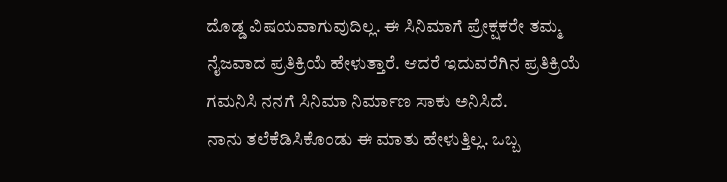ದೊಡ್ಡ ವಿಷಯವಾಗುವುದಿಲ್ಲ. ಈ ಸಿನಿಮಾಗೆ ಪ್ರೇಕ್ಷಕರೇ ತಮ್ಮ ನೈಜವಾದ ಪ್ರತಿಕ್ರಿಯೆ ಹೇಳುತ್ತಾರೆ. ಆದರೆ ಇದುವರೆಗಿನ ಪ್ರತಿಕ್ರಿಯೆ ಗಮನಿಸಿ ನನಗೆ ಸಿನಿಮಾ ನಿರ್ಮಾಣ ಸಾಕು ಅನಿಸಿದೆ.
ನಾನು ತಲೆಕೆಡಿಸಿಕೊಂಡು ಈ ಮಾತು ಹೇಳುತ್ತಿಲ್ಲ. ಒಬ್ಬ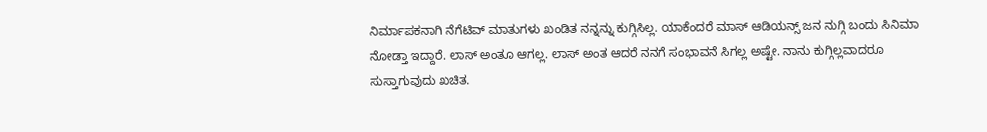ನಿರ್ಮಾಪಕನಾಗಿ ನೆಗೆಟಿವ್ ಮಾತುಗಳು ಖಂಡಿತ ನನ್ನನ್ನು ಕುಗ್ಗಿಸಿಲ್ಲ. ಯಾಕೆಂದರೆ ಮಾಸ್ ಆಡಿಯನ್ಸ್ ಜನ ನುಗ್ಗಿ ಬಂದು ಸಿನಿಮಾ ನೋಡ್ತಾ ಇದ್ದಾರೆ. ಲಾಸ್ ಅಂತೂ ಆಗಲ್ಲ. ಲಾಸ್ ಅಂತ ಆದರೆ ನನಗೆ ಸಂಭಾವನೆ ಸಿಗಲ್ಲ ಅಷ್ಟೇ. ನಾನು ಕುಗ್ಗಿಲ್ಲವಾದರೂ ಸುಸ್ತಾಗುವುದು ಖಚಿತ.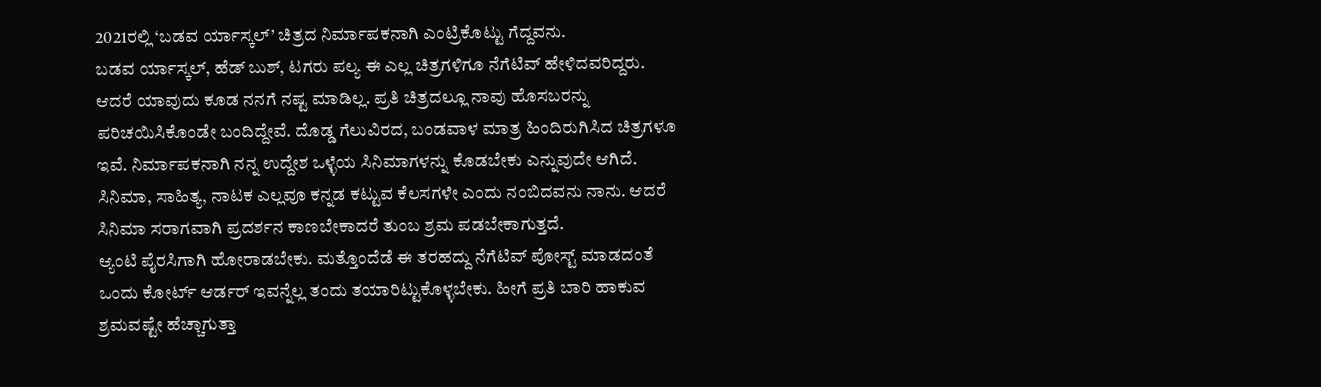2021ರಲ್ಲಿ ‘ಬಡವ ರ್ಯಾಸ್ಕಲ್’ ಚಿತ್ರದ ನಿರ್ಮಾಪಕನಾಗಿ ಎಂಟ್ರಿಕೊಟ್ಟು ಗೆದ್ದವನು.
ಬಡವ ರ್ಯಾಸ್ಕಲ್, ಹೆಡ್ ಬುಶ್, ಟಗರು ಪಲ್ಯ ಈ ಎಲ್ಲ ಚಿತ್ರಗಳಿಗೂ ನೆಗೆಟಿವ್ ಹೇಳಿದವರಿದ್ದರು. ಆದರೆ ಯಾವುದು ಕೂಡ ನನಗೆ ನಷ್ಟ ಮಾಡಿಲ್ಲ. ಪ್ರತಿ ಚಿತ್ರದಲ್ಲೂ ನಾವು ಹೊಸಬರನ್ನು ಪರಿಚಯಿಸಿಕೊಂಡೇ ಬಂದಿದ್ದೇವೆ. ದೊಡ್ಡ ಗೆಲುವಿರದ, ಬಂಡವಾಳ ಮಾತ್ರ ಹಿಂದಿರುಗಿಸಿದ ಚಿತ್ರಗಳೂ ಇವೆ. ನಿರ್ಮಾಪಕನಾಗಿ ನನ್ನ ಉದ್ದೇಶ ಒಳ್ಳೆಯ ಸಿನಿಮಾಗಳನ್ನು ಕೊಡಬೇಕು ಎನ್ನುವುದೇ ಆಗಿದೆ. ಸಿನಿಮಾ, ಸಾಹಿತ್ಯ, ನಾಟಕ ಎಲ್ಲವೂ ಕನ್ನಡ ಕಟ್ಟುವ ಕೆಲಸಗಳೇ ಎಂದು ನಂಬಿದವನು ನಾನು. ಆದರೆ ಸಿನಿಮಾ ಸರಾಗವಾಗಿ ಪ್ರದರ್ಶನ ಕಾಣಬೇಕಾದರೆ ತುಂಬ ಶ್ರಮ ಪಡಬೇಕಾಗುತ್ತದೆ.
ಆ್ಯಂಟಿ ಪೈರಸಿಗಾಗಿ ಹೋರಾಡಬೇಕು. ಮತ್ತೊಂದೆಡೆ ಈ ತರಹದ್ದು ನೆಗೆಟಿವ್ ಪೋಸ್ಟ್ ಮಾಡದಂತೆ ಒಂದು ಕೋರ್ಟ್ ಆರ್ಡರ್ ಇವನ್ನೆಲ್ಲ ತಂದು ತಯಾರಿಟ್ಟುಕೊಳ್ಳಬೇಕು. ಹೀಗೆ ಪ್ರತಿ ಬಾರಿ ಹಾಕುವ ಶ್ರಮವಷ್ಟೇ ಹೆಚ್ಚಾಗುತ್ತಾ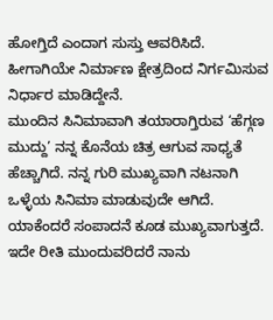ಹೋಗ್ತಿದೆ ಎಂದಾಗ ಸುಸ್ತು ಆವರಿಸಿದೆ. ಹೀಗಾಗಿಯೇ ನಿರ್ಮಾಣ ಕ್ಷೇತ್ರದಿಂದ ನಿರ್ಗಮಿಸುವ ನಿರ್ಧಾರ ಮಾಡಿದ್ದೇನೆ.
ಮುಂದಿನ ಸಿನಿಮಾವಾಗಿ ತಯಾರಾಗ್ತಿರುವ ‘ಹೆಗ್ಗಣ ಮುದ್ದು’ ನನ್ನ ಕೊನೆಯ ಚಿತ್ರ ಆಗುವ ಸಾಧ್ಯತೆ ಹೆಚ್ಚಾಗಿದೆ. ನನ್ನ ಗುರಿ ಮುಖ್ಯವಾಗಿ ನಟನಾಗಿ ಒಳ್ಳೆಯ ಸಿನಿಮಾ ಮಾಡುವುದೇ ಆಗಿದೆ. ಯಾಕೆಂದರೆ ಸಂಪಾದನೆ ಕೂಡ ಮುಖ್ಯವಾಗುತ್ತದೆ. ಇದೇ ರೀತಿ ಮುಂದುವರಿದರೆ ನಾನು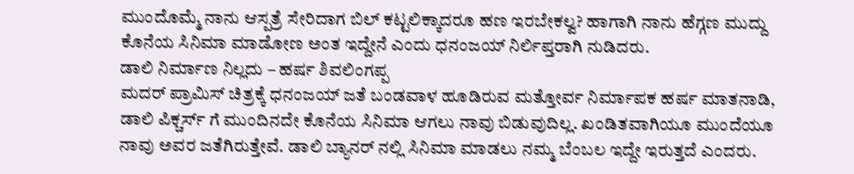ಮುಂದೊಮ್ಮೆ ನಾನು ಆಸ್ಪತ್ರೆ ಸೇರಿದಾಗ ಬಿಲ್ ಕಟ್ಟಲಿಕ್ಕಾದರೂ ಹಣ ಇರಬೇಕಲ್ವ? ಹಾಗಾಗಿ ನಾನು ಹೆಗ್ಗಣ ಮುದ್ದು ಕೊನೆಯ ಸಿನಿಮಾ ಮಾಡೋಣ ಅಂತ ಇದ್ದೇನೆ ಎಂದು ಧನಂಜಯ್ ನಿರ್ಲಿಪ್ತರಾಗಿ ನುಡಿದರು.
ಡಾಲಿ ನಿರ್ಮಾಣ ನಿಲ್ಲದು – ಹರ್ಷ ಶಿವಲಿಂಗಪ್ಪ
ಮದರ್ ಪ್ರಾಮಿಸ್ ಚಿತ್ರಕ್ಕೆ ಧನಂಜಯ್ ಜತೆ ಬಂಡವಾಳ ಹೂಡಿರುವ ಮತ್ತೋರ್ವ ನಿರ್ಮಾಪಕ ಹರ್ಷ ಮಾತನಾಡಿ, ಡಾಲಿ ಪಿಕ್ಚರ್ಸ್ ಗೆ ಮುಂದಿನದೇ ಕೊನೆಯ ಸಿನಿಮಾ ಆಗಲು ನಾವು ಬಿಡುವುದಿಲ್ಲ. ಖಂಡಿತವಾಗಿಯೂ ಮುಂದೆಯೂ ನಾವು ಅವರ ಜತೆಗಿರುತ್ತೇವೆ. ಡಾಲಿ ಬ್ಯಾನರ್ ನಲ್ಲಿ ಸಿನಿಮಾ ಮಾಡಲು ನಮ್ಮ ಬೆಂಬಲ ಇದ್ದೇ ಇರುತ್ತದೆ ಎಂದರು.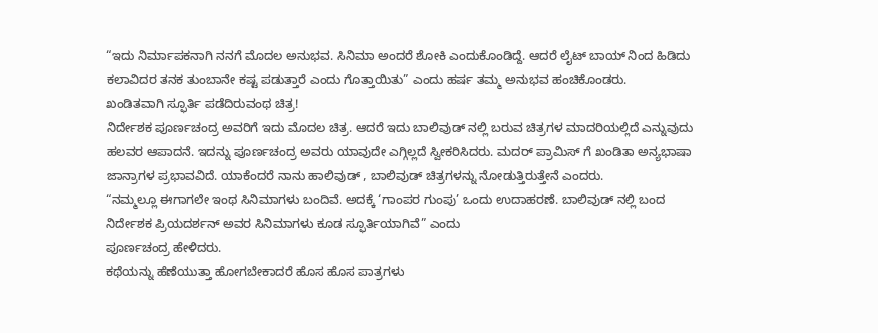“ಇದು ನಿರ್ಮಾಪಕನಾಗಿ ನನಗೆ ಮೊದಲ ಅನುಭವ. ಸಿನಿಮಾ ಅಂದರೆ ಶೋಕಿ ಎಂದುಕೊಂಡಿದ್ದೆ. ಆದರೆ ಲೈಟ್ ಬಾಯ್ ನಿಂದ ಹಿಡಿದು ಕಲಾವಿದರ ತನಕ ತುಂಬಾನೇ ಕಷ್ಟ ಪಡುತ್ತಾರೆ ಎಂದು ಗೊತ್ತಾಯಿತು” ಎಂದು ಹರ್ಷ ತಮ್ಮ ಅನುಭವ ಹಂಚಿಕೊಂಡರು.
ಖಂಡಿತವಾಗಿ ಸ್ಫೂರ್ತಿ ಪಡೆದಿರುವಂಥ ಚಿತ್ರ!
ನಿರ್ದೇಶಕ ಪೂರ್ಣಚಂದ್ರ ಅವರಿಗೆ ಇದು ಮೊದಲ ಚಿತ್ರ. ಆದರೆ ಇದು ಬಾಲಿವುಡ್ ನಲ್ಲಿ ಬರುವ ಚಿತ್ರಗಳ ಮಾದರಿಯಲ್ಲಿದೆ ಎನ್ನುವುದು ಹಲವರ ಆಪಾದನೆ. ಇದನ್ನು ಪೂರ್ಣಚಂದ್ರ ಅವರು ಯಾವುದೇ ಎಗ್ಗಿಲ್ಲದೆ ಸ್ವೀಕರಿಸಿದರು. ಮದರ್ ಪ್ರಾಮಿಸ್ ಗೆ ಖಂಡಿತಾ ಅನ್ಯಭಾಷಾ ಜಾನ್ರಾಗಳ ಪ್ರಭಾವವಿದೆ. ಯಾಕೆಂದರೆ ನಾನು ಹಾಲಿವುಡ್ , ಬಾಲಿವುಡ್ ಚಿತ್ರಗಳನ್ನು ನೋಡುತ್ತಿರುತ್ತೇನೆ ಎಂದರು.
“ನಮ್ಮಲ್ಲೂ ಈಗಾಗಲೇ ಇಂಥ ಸಿನಿಮಾಗಳು ಬಂದಿವೆ. ಅದಕ್ಕೆ ‘ಗಾಂಪರ ಗುಂಪು’ ಒಂದು ಉದಾಹರಣೆ. ಬಾಲಿವುಡ್ ನಲ್ಲಿ ಬಂದ ನಿರ್ದೇಶಕ ಪ್ರಿಯದರ್ಶನ್ ಅವರ ಸಿನಿಮಾಗಳು ಕೂಡ ಸ್ಫೂರ್ತಿಯಾಗಿವೆ” ಎಂದು
ಪೂರ್ಣಚಂದ್ರ ಹೇಳಿದರು.
ಕಥೆಯನ್ನು ಹೆಣೆಯುತ್ತಾ ಹೋಗಬೇಕಾದರೆ ಹೊಸ ಹೊಸ ಪಾತ್ರಗಳು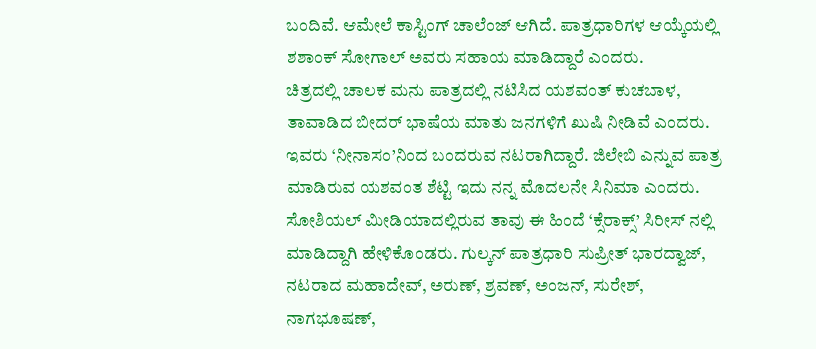ಬಂದಿವೆ. ಆಮೇಲೆ ಕಾಸ್ಟಿಂಗ್ ಚಾಲೆಂಜ್ ಆಗಿದೆ. ಪಾತ್ರಧಾರಿಗಳ ಆಯ್ಕೆಯಲ್ಲಿ ಶಶಾಂಕ್ ಸೋಗಾಲ್ ಅವರು ಸಹಾಯ ಮಾಡಿದ್ದಾರೆ ಎಂದರು.
ಚಿತ್ರದಲ್ಲಿ ಚಾಲಕ ಮನು ಪಾತ್ರದಲ್ಲಿ ನಟಿಸಿದ ಯಶವಂತ್ ಕುಚಬಾಳ, ತಾವಾಡಿದ ಬೀದರ್ ಭಾಷೆಯ ಮಾತು ಜನಗಳಿಗೆ ಖುಷಿ ನೀಡಿವೆ ಎಂದರು. ಇವರು ‘ನೀನಾಸಂ’ನಿಂದ ಬಂದರುವ ನಟರಾಗಿದ್ದಾರೆ. ಜಿಲೇಬಿ ಎನ್ನುವ ಪಾತ್ರ ಮಾಡಿರುವ ಯಶವಂತ ಶೆಟ್ಟಿ ಇದು ನನ್ನ ಮೊದಲನೇ ಸಿನಿಮಾ ಎಂದರು. ಸೋಶಿಯಲ್ ಮೀಡಿಯಾದಲ್ಲಿರುವ ತಾವು ಈ ಹಿಂದೆ ‘ಕ್ಸೆರಾಕ್ಸ್’ ಸಿರೀಸ್ ನಲ್ಲಿ ಮಾಡಿದ್ದಾಗಿ ಹೇಳಿಕೊಂಡರು. ಗುಲ್ಕನ್ ಪಾತ್ರಧಾರಿ ಸುಪ್ರೀತ್ ಭಾರದ್ವಾಜ್, ನಟರಾದ ಮಹಾದೇವ್, ಅರುಣ್, ಶ್ರವಣ್, ಅಂಜನ್, ಸುರೇಶ್, ನಾಗಭೂಷಣ್,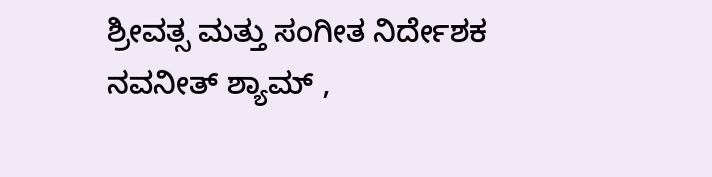ಶ್ರೀವತ್ಸ ಮತ್ತು ಸಂಗೀತ ನಿರ್ದೇಶಕ ನವನೀತ್ ಶ್ಯಾಮ್ ,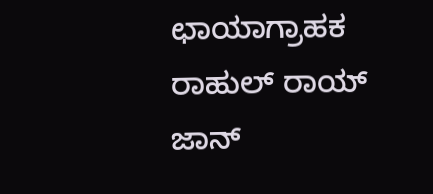ಛಾಯಾಗ್ರಾಹಕ ರಾಹುಲ್ ರಾಯ್ ಜಾನ್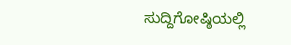ಸುದ್ದಿಗೋಷ್ಠಿಯಲ್ಲಿ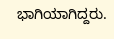ಭಾಗಿಯಾಗಿದ್ದರು.